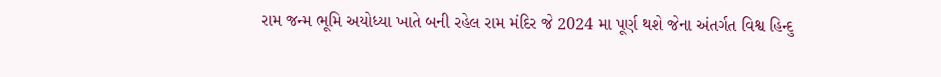રામ જન્મ ભૂમિ અયોધ્યા ખાતે બની રહેલ રામ મંદિર જે 2024 મા પૂર્ણ થશે જેના અંતર્ગત વિશ્વ હિન્દુ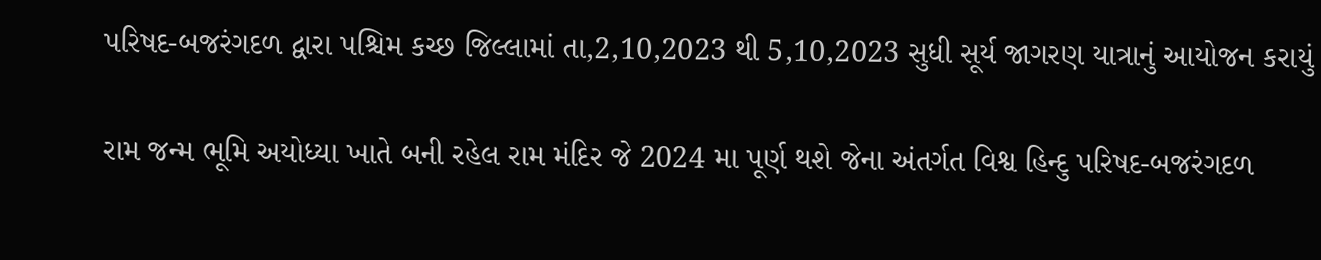પરિષદ-બજરંગદળ દ્વારા પશ્ચિમ કચ્છ જિલ્લામાં તા,2,10,2023 થી 5,10,2023 સુધી સૂર્ય જાગરણ યાત્રાનું આયોજન કરાયું

રામ જન્મ ભૂમિ અયોધ્યા ખાતે બની રહેલ રામ મંદિર જે 2024 મા પૂર્ણ થશે જેના અંતર્ગત વિશ્વ હિન્દુ પરિષદ-બજરંગદળ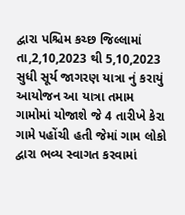દ્વારા પશ્ચિમ કચ્છ જિલ્લામાં તા,2,10,2023 થી 5,10,2023 સુધી સૂર્ય જાગરણ યાત્રા નું કરાયું આયોજન આ યાત્રા તમામ ગામોમાં યોજાશે જે 4 તારીખે કેરા ગામે પહોંચી હતી જેમાં ગામ લોકો દ્વારા ભવ્ય સ્વાગત કરવામાં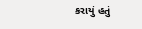કરાયું હતું